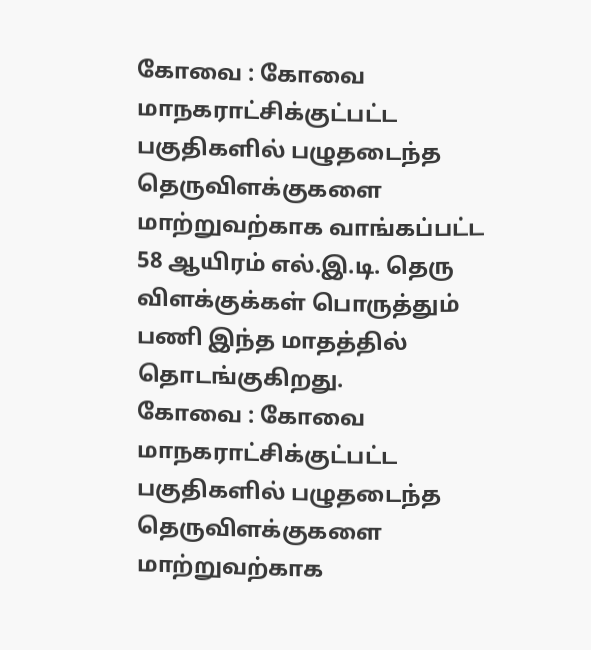கோவை : கோவை மாநகராட்சிக்குட்பட்ட பகுதிகளில் பழுதடைந்த தெருவிளக்குகளை மாற்றுவற்காக வாங்கப்பட்ட 58 ஆயிரம் எல்.இ.டி. தெரு விளக்குக்கள் பொருத்தும் பணி இந்த மாதத்தில் தொடங்குகிறது.
கோவை : கோவை மாநகராட்சிக்குட்பட்ட பகுதிகளில் பழுதடைந்த தெருவிளக்குகளை மாற்றுவற்காக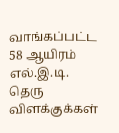வாங்கப்பட்ட 58 ஆயிரம் எல்.இ.டி. தெரு விளக்குக்கள்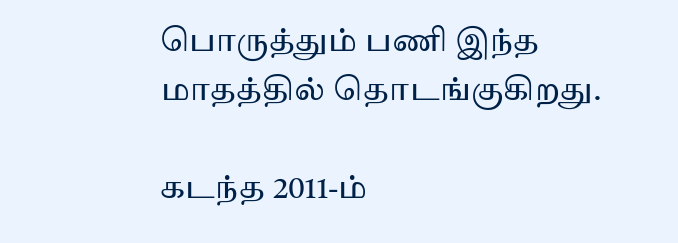பொருத்தும் பணி இந்த மாதத்தில் தொடங்குகிறது.

கடந்த 2011-ம்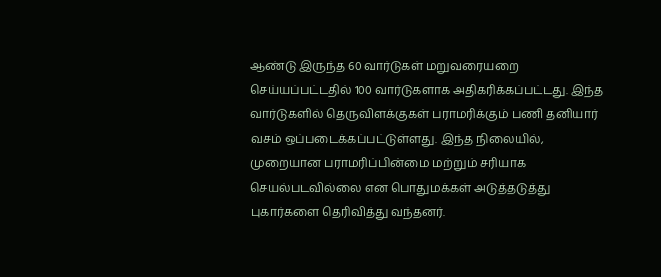ஆண்டு இருந்த 60 வார்டுகள் மறுவரையறை செய்யப்பட்டதில் 100 வார்டுகளாக அதிகரிக்கப்பட்டது. இந்த வார்டுகளில் தெருவிளக்குகள் பராமரிக்கும் பணி தனியார் வசம் ஒப்படைக்கப்பட்டுள்ளது. இந்த நிலையில், முறையான பராமரிப்பின்மை மற்றும் சரியாக செயல்படவில்லை என பொதுமக்கள் அடுத்தடுத்து புகார்களை தெரிவித்து வந்தனர்.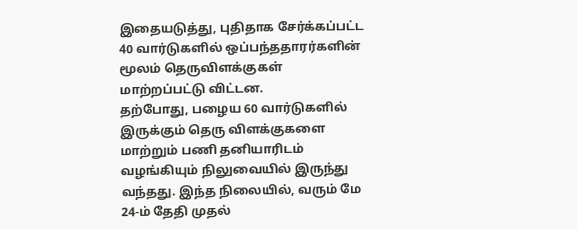இதையடுத்து, புதிதாக சேர்க்கப்பட்ட 40 வார்டுகளில் ஒப்பந்ததாரர்களின் மூலம் தெருவிளக்குகள் மாற்றப்பட்டு விட்டன.
தற்போது, பழைய 60 வார்டுகளில் இருக்கும் தெரு விளக்குகளை மாற்றும் பணி தனியாரிடம் வழங்கியும் நிலுவையில் இருந்து வந்தது. இந்த நிலையில், வரும் மே 24-ம் தேதி முதல்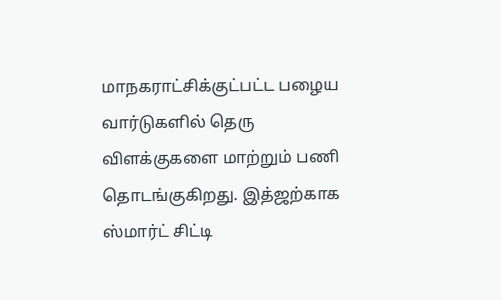மாநகராட்சிக்குட்பட்ட பழைய வார்டுகளில் தெரு விளக்குகளை மாற்றும் பணி தொடங்குகிறது. இத்ஜற்காக ஸ்மார்ட் சிட்டி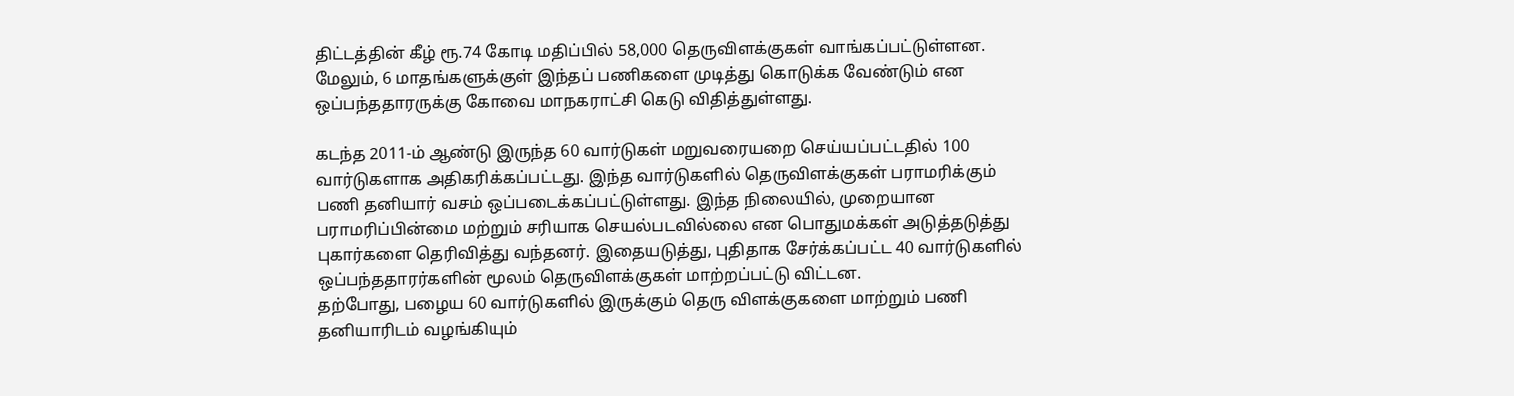திட்டத்தின் கீழ் ரூ.74 கோடி மதிப்பில் 58,000 தெருவிளக்குகள் வாங்கப்பட்டுள்ளன. மேலும், 6 மாதங்களுக்குள் இந்தப் பணிகளை முடித்து கொடுக்க வேண்டும் என ஒப்பந்ததாரருக்கு கோவை மாநகராட்சி கெடு விதித்துள்ளது.

கடந்த 2011-ம் ஆண்டு இருந்த 60 வார்டுகள் மறுவரையறை செய்யப்பட்டதில் 100 வார்டுகளாக அதிகரிக்கப்பட்டது. இந்த வார்டுகளில் தெருவிளக்குகள் பராமரிக்கும் பணி தனியார் வசம் ஒப்படைக்கப்பட்டுள்ளது. இந்த நிலையில், முறையான பராமரிப்பின்மை மற்றும் சரியாக செயல்படவில்லை என பொதுமக்கள் அடுத்தடுத்து புகார்களை தெரிவித்து வந்தனர். இதையடுத்து, புதிதாக சேர்க்கப்பட்ட 40 வார்டுகளில் ஒப்பந்ததாரர்களின் மூலம் தெருவிளக்குகள் மாற்றப்பட்டு விட்டன.
தற்போது, பழைய 60 வார்டுகளில் இருக்கும் தெரு விளக்குகளை மாற்றும் பணி தனியாரிடம் வழங்கியும்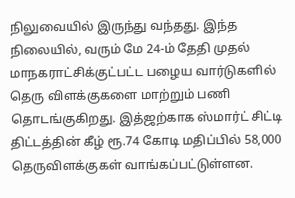நிலுவையில் இருந்து வந்தது. இந்த நிலையில், வரும் மே 24-ம் தேதி முதல் மாநகராட்சிக்குட்பட்ட பழைய வார்டுகளில் தெரு விளக்குகளை மாற்றும் பணி தொடங்குகிறது. இத்ஜற்காக ஸ்மார்ட் சிட்டி திட்டத்தின் கீழ் ரூ.74 கோடி மதிப்பில் 58,000 தெருவிளக்குகள் வாங்கப்பட்டுள்ளன.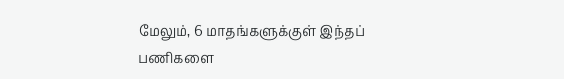மேலும், 6 மாதங்களுக்குள் இந்தப் பணிகளை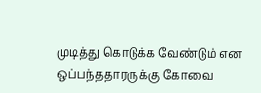முடித்து கொடுக்க வேண்டும் என ஒப்பந்ததாரருக்கு கோவை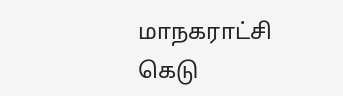மாநகராட்சி கெடு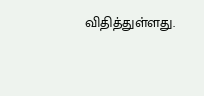விதித்துள்ளது.